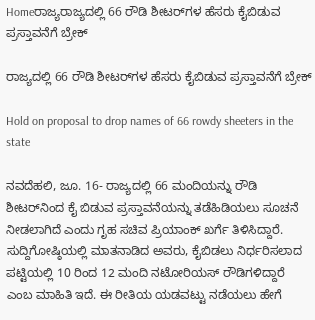Homeರಾಜ್ಯರಾಜ್ಯದಲ್ಲಿ 66 ರೌಡಿ ಶೀಟರ್‌ಗಳ ಹೆಸರು ಕೈಬಿಡುವ ಪ್ರಸ್ತಾವನೆಗೆ ಬ್ರೇಕ್

ರಾಜ್ಯದಲ್ಲಿ 66 ರೌಡಿ ಶೀಟರ್‌ಗಳ ಹೆಸರು ಕೈಬಿಡುವ ಪ್ರಸ್ತಾವನೆಗೆ ಬ್ರೇಕ್

Hold on proposal to drop names of 66 rowdy sheeters in the state

ನವದೆಹಲಿ, ಜೂ. 16- ರಾಜ್ಯದಲ್ಲಿ 66 ಮಂದಿಯನ್ನು ರೌಡಿ ಶೀಟರ್‌ನಿಂದ ಕೈ ಬಿಡುವ ಪ್ರಸ್ತಾವನೆಯನ್ನು ತಡೆಹಿಡಿಯಲು ಸೂಚನೆ ನೀಡಲಾಗಿದೆ ಎಂದು ಗೃಹ ಸಚಿವ ಪ್ರಿಯಾಂಕ್‌ ಖರ್ಗೆ ತಿಳಿಸಿದ್ದಾರೆ. ಸುದ್ದಿಗೋಷ್ಠಿಯಲ್ಲಿ ಮಾತನಾಡಿದ ಅವರು, ಕೈಬಿಡಲು ನಿರ್ಧರಿಸಲಾದ ಪಟ್ಟಿಯಲ್ಲಿ 10 ರಿಂದ 12 ಮಂದಿ ನಟೋರಿಯಸ್‌‍ ರೌಡಿಗಳಿದ್ದಾರೆ ಎಂಬ ಮಾಹಿತಿ ಇದೆ. ಈ ರೀತಿಯ ಯಡವಟ್ಟು ನಡೆಯಲು ಹೇಗೆ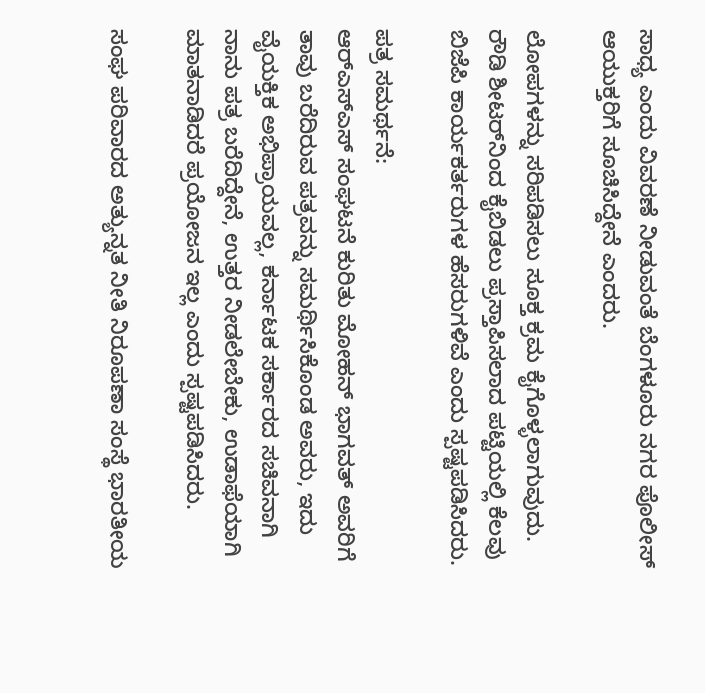ಸಾಧ್ಯ ಎಂದು ವಿವರಣೆ ನೀಡುವಂತೆ ಬೆಂಗಳೂರು ನಗರ ಪೊಲೀಸ್‌‍ ಆಯುಕ್ತರಿಗೆ ಸೂಚಿಸಿದ್ದೇನೆ ಎಂದರು.

ಲೋಪಗಳನ್ನು ಸರಿಪಡಿಸಲು ಸೂಕ್ತ ಕ್ರಮ ಕೈಗೊಳ್ಳಲಾಗುವುದು. ರೌಡಿ ಶೀಟರ್‌ನಿಂದ ಕೈಬಿಡಲು ಪ್ರಸ್ತಾಪಿಸಲಾದ ಪಟ್ಟಿಯಲ್ಲಿ ಕೆಲವು ಬಿಜೆಪಿ ಕಾರ್ಯಕರ್ತರುಗಳ ಹೆಸರುಗಳಿವೆ ಎಂದು ಸ್ಪಷ್ಟಪಡಿಸಿದರು.

ಪತ್ರ ಸಮರ್ಥನೆ:
ಆರ್‌ಎಸ್‌‍ಎಸ್‌‍ ಸಂಘಟನೆ ಕುರಿತು ಮೋಹನ್‌ ಭಾಗವತ್‌ ಅವರಿಗೆ ತಾವು ಬರೆದಿರುವ ಪತ್ರವನ್ನು ಸಮರ್ಥಿಸಿಕೊಂಡ ಅವರು, ಇದು ವೈಯಕ್ತಿಕ ಅಭಿಪ್ರಾಯವಲ್ಲ, ಕರ್ನಾಟಕ ಸರ್ಕಾರದ ಸಚಿವನಾಗಿ ನಾನು ಪತ್ರ ಬರೆದಿದ್ದೇನೆ, ಉತ್ತರ ನೀಡಲೇಬೇಕು, ಉಡಾಫೆಯಾಗಿ ಮಾತನಾಡಿದರೆ ಪ್ರಯೋಜನ ಇಲ್ಲ ಎಂದು ಸ್ಪಷ್ಟಪಡಿಸಿದರು.

ಸಂಘ ಪರಿವಾರದ ಅತ್ಯುನ್ನತ ನೀತಿ ನಿರೂಪಣಾ ಸಂಸ್ಥೆ ಭಾರತೀಯ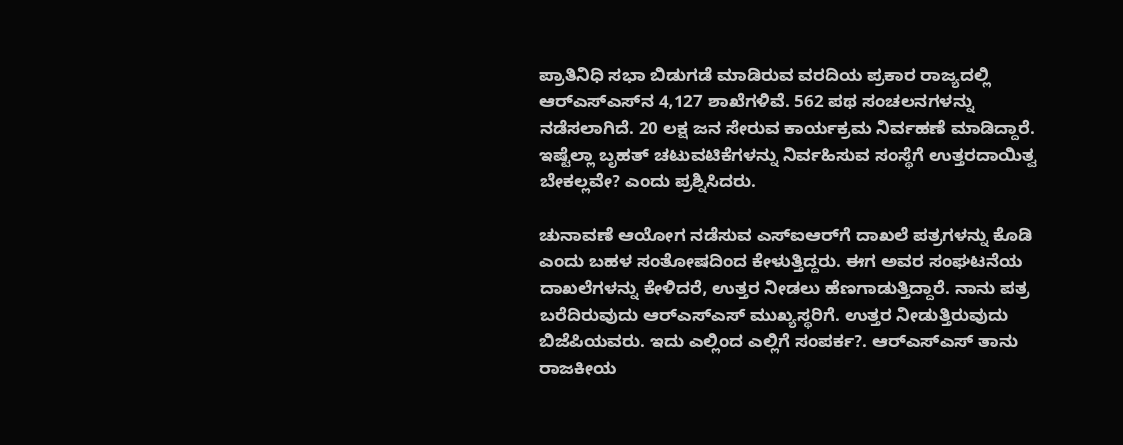ಪ್ರಾತಿನಿಧಿ ಸಭಾ ಬಿಡುಗಡೆ ಮಾಡಿರುವ ವರದಿಯ ಪ್ರಕಾರ ರಾಜ್ಯದಲ್ಲಿ ಆರ್‌ಎಸ್‌‍ಎಸ್‌‍ನ 4,127 ಶಾಖೆಗಳಿವೆ. 562 ಪಥ ಸಂಚಲನಗಳನ್ನು ನಡೆಸಲಾಗಿದೆ. 20 ಲಕ್ಷ ಜನ ಸೇರುವ ಕಾರ್ಯಕ್ರಮ ನಿರ್ವಹಣೆ ಮಾಡಿದ್ದಾರೆ. ಇಷ್ಟೆಲ್ಲಾ ಬೃಹತ್‌ ಚಟುವಟಿಕೆಗಳನ್ನು ನಿರ್ವಹಿಸುವ ಸಂಸ್ಥೆಗೆ ಉತ್ತರದಾಯಿತ್ವ ಬೇಕಲ್ಲವೇ? ಎಂದು ಪ್ರಶ್ನಿಸಿದರು.

ಚುನಾವಣೆ ಆಯೋಗ ನಡೆಸುವ ಎಸ್‌‍ಐಆರ್‌ಗೆ ದಾಖಲೆ ಪತ್ರಗಳನ್ನು ಕೊಡಿ ಎಂದು ಬಹಳ ಸಂತೋಷದಿಂದ ಕೇಳುತ್ತಿದ್ದರು. ಈಗ ಅವರ ಸಂಘಟನೆಯ ದಾಖಲೆಗಳನ್ನು ಕೇಳಿದರೆ, ಉತ್ತರ ನೀಡಲು ಹೆಣಗಾಡುತ್ತಿದ್ದಾರೆ. ನಾನು ಪತ್ರ ಬರೆದಿರುವುದು ಆರ್‌ಎಸ್‌‍ಎಸ್‌‍ ಮುಖ್ಯಸ್ಥರಿಗೆ. ಉತ್ತರ ನೀಡುತ್ತಿರುವುದು ಬಿಜೆಪಿಯವರು. ಇದು ಎಲ್ಲಿಂದ ಎಲ್ಲಿಗೆ ಸಂಪರ್ಕ?. ಆರ್‌ಎಸ್‌‍ಎಸ್‌‍ ತಾನು ರಾಜಕೀಯ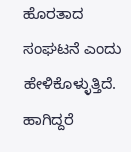ಹೊರತಾದ ಸಂಘಟನೆ ಎಂದು ಹೇಳಿಕೊಳ್ಳುತ್ತಿದೆ. ಹಾಗಿದ್ದರೆ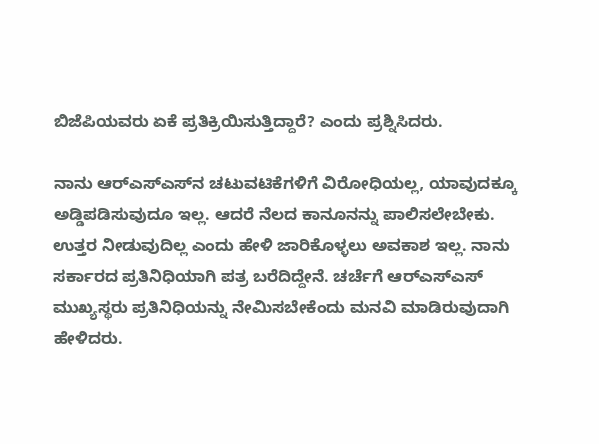ಬಿಜೆಪಿಯವರು ಏಕೆ ಪ್ರತಿಕ್ರಿಯಿಸುತ್ತಿದ್ದಾರೆ? ಎಂದು ಪ್ರಶ್ನಿಸಿದರು.

ನಾನು ಆರ್‌ಎಸ್‌‍ಎಸ್‌‍ನ ಚಟುವಟಿಕೆಗಳಿಗೆ ವಿರೋಧಿಯಲ್ಲ, ಯಾವುದಕ್ಕೂ ಅಡ್ಡಿಪಡಿಸುವುದೂ ಇಲ್ಲ. ಆದರೆ ನೆಲದ ಕಾನೂನನ್ನು ಪಾಲಿಸಲೇಬೇಕು. ಉತ್ತರ ನೀಡುವುದಿಲ್ಲ ಎಂದು ಹೇಳಿ ಜಾರಿಕೊಳ್ಳಲು ಅವಕಾಶ ಇಲ್ಲ. ನಾನು ಸರ್ಕಾರದ ಪ್ರತಿನಿಧಿಯಾಗಿ ಪತ್ರ ಬರೆದಿದ್ದೇನೆ. ಚರ್ಚೆಗೆ ಆರ್‌ಎಸ್‌‍ಎಸ್‌‍ ಮುಖ್ಯಸ್ಥರು ಪ್ರತಿನಿಧಿಯನ್ನು ನೇಮಿಸಬೇಕೆಂದು ಮನವಿ ಮಾಡಿರುವುದಾಗಿ ಹೇಳಿದರು.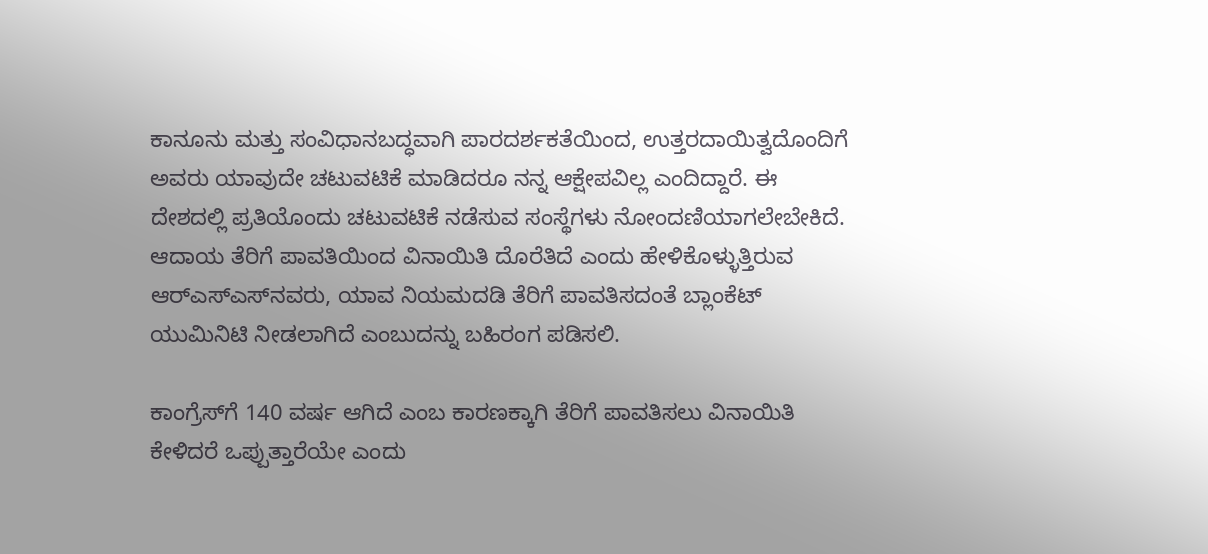ಕಾನೂನು ಮತ್ತು ಸಂವಿಧಾನಬದ್ಧವಾಗಿ ಪಾರದರ್ಶಕತೆಯಿಂದ, ಉತ್ತರದಾಯಿತ್ವದೊಂದಿಗೆ ಅವರು ಯಾವುದೇ ಚಟುವಟಿಕೆ ಮಾಡಿದರೂ ನನ್ನ ಆಕ್ಷೇಪವಿಲ್ಲ ಎಂದಿದ್ದಾರೆ. ಈ ದೇಶದಲ್ಲಿ ಪ್ರತಿಯೊಂದು ಚಟುವಟಿಕೆ ನಡೆಸುವ ಸಂಸ್ಥೆಗಳು ನೋಂದಣಿಯಾಗಲೇಬೇಕಿದೆ. ಆದಾಯ ತೆರಿಗೆ ಪಾವತಿಯಿಂದ ವಿನಾಯಿತಿ ದೊರೆತಿದೆ ಎಂದು ಹೇಳಿಕೊಳ್ಳುತ್ತಿರುವ ಆರ್‌ಎಸ್‌‍ಎಸ್‌‍ನವರು, ಯಾವ ನಿಯಮದಡಿ ತೆರಿಗೆ ಪಾವತಿಸದಂತೆ ಬ್ಲಾಂಕೆಟ್‌ ಯುಮಿನಿಟಿ ನೀಡಲಾಗಿದೆ ಎಂಬುದನ್ನು ಬಹಿರಂಗ ಪಡಿಸಲಿ.

ಕಾಂಗ್ರೆಸ್‌‍ಗೆ 140 ವರ್ಷ ಆಗಿದೆ ಎಂಬ ಕಾರಣಕ್ಕಾಗಿ ತೆರಿಗೆ ಪಾವತಿಸಲು ವಿನಾಯಿತಿ ಕೇಳಿದರೆ ಒಪ್ಪುತ್ತಾರೆಯೇ ಎಂದು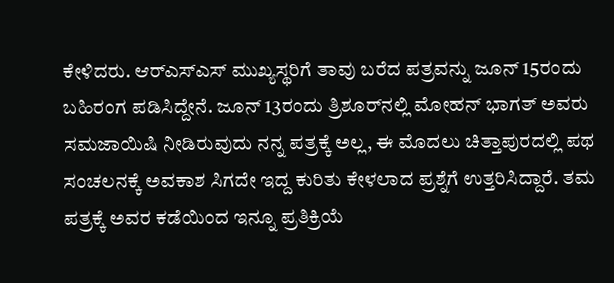ಕೇಳಿದರು. ಆರ್‌ಎಸ್‌‍ಎಸ್‌‍ ಮುಖ್ಯಸ್ಥರಿಗೆ ತಾವು ಬರೆದ ಪತ್ರವನ್ನು ಜೂನ್‌ 15ರಂದು ಬಹಿರಂಗ ಪಡಿಸಿದ್ದೇನೆ. ಜೂನ್‌ 13ರಂದು ತ್ರಿಶೂರ್‌ನಲ್ಲಿ ಮೋಹನ್‌ ಭಾಗತ್‌ ಅವರು ಸಮಜಾಯಿಷಿ ನೀಡಿರುವುದು ನನ್ನ ಪತ್ರಕ್ಕೆ ಅಲ್ಲ, ಈ ಮೊದಲು ಚಿತ್ತಾಪುರದಲ್ಲಿ ಪಥ ಸಂಚಲನಕ್ಕೆ ಅವಕಾಶ ಸಿಗದೇ ಇದ್ದ ಕುರಿತು ಕೇಳಲಾದ ಪ್ರಶ್ನೆಗೆ ಉತ್ತರಿಸಿದ್ದಾರೆ. ತಮ ಪತ್ರಕ್ಕೆ ಅವರ ಕಡೆಯಿಂದ ಇನ್ನೂ ಪ್ರತಿಕ್ರಿಯೆ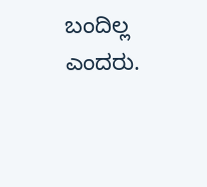ಬಂದಿಲ್ಲ ಎಂದರು.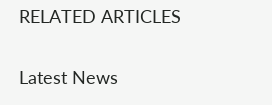RELATED ARTICLES

Latest News